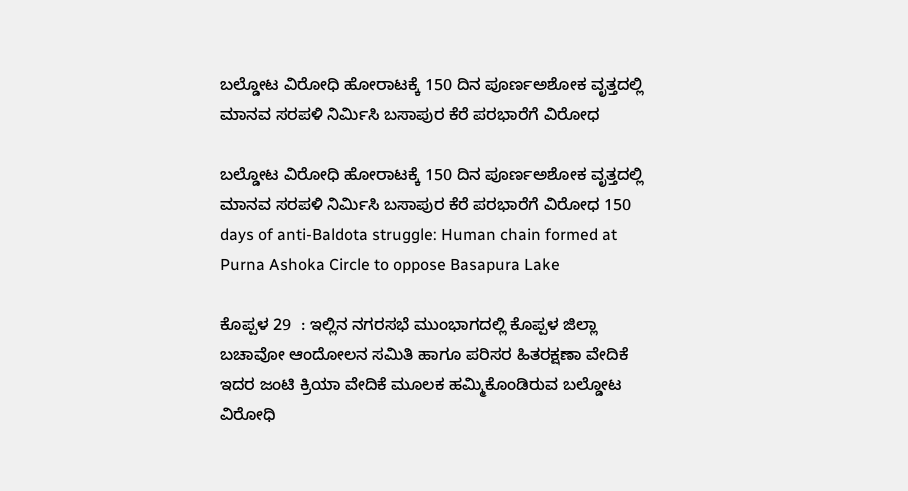ಬಲ್ಡೋಟ ವಿರೋಧಿ ಹೋರಾಟಕ್ಕೆ 150 ದಿನ ಪೂರ್ಣಅಶೋಕ ವೃತ್ತದಲ್ಲಿ ಮಾನವ ಸರಪಳಿ ನಿರ್ಮಿಸಿ ಬಸಾಪುರ ಕೆರೆ ಪರಭಾರೆಗೆ ವಿರೋಧ

ಬಲ್ಡೋಟ ವಿರೋಧಿ ಹೋರಾಟಕ್ಕೆ 150 ದಿನ ಪೂರ್ಣಅಶೋಕ ವೃತ್ತದಲ್ಲಿ ಮಾನವ ಸರಪಳಿ ನಿರ್ಮಿಸಿ ಬಸಾಪುರ ಕೆರೆ ಪರಭಾರೆಗೆ ವಿರೋಧ 150 days of anti-Baldota struggle: Human chain formed at Purna Ashoka Circle to oppose Basapura Lake

ಕೊಪ್ಪಳ 29  : ಇಲ್ಲಿನ ನಗರಸಭೆ ಮುಂಭಾಗದಲ್ಲಿ ಕೊಪ್ಪಳ ಜಿಲ್ಲಾ ಬಚಾವೋ ಆಂದೋಲನ ಸಮಿತಿ ಹಾಗೂ ಪರಿಸರ ಹಿತರಕ್ಷಣಾ ವೇದಿಕೆ ಇದರ ಜಂಟಿ ಕ್ರಿಯಾ ವೇದಿಕೆ ಮೂಲಕ ಹಮ್ಮಿಕೊಂಡಿರುವ ಬಲ್ಡೋಟ ವಿರೋಧಿ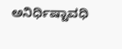ಅನಿರ್ಧಿಷ್ಟಾವಧಿ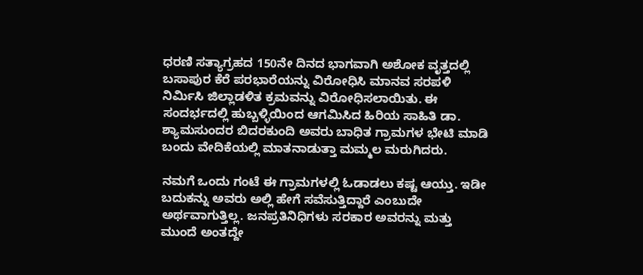ಧರಣಿ ಸತ್ಯಾಗ್ರಹದ 150ನೇ ದಿನದ ಭಾಗವಾಗಿ ಅಶೋಕ ವೃತ್ತದಲ್ಲಿ ಬಸಾಪುರ ಕೆರೆ ಪರಭಾರೆಯನ್ನು ವಿರೋಧಿಸಿ ಮಾನವ ಸರಪಳಿ ನಿರ್ಮಿಸಿ ಜಿಲ್ಲಾಡಳಿತ ಕ್ರಮವನ್ನು ವಿರೋಧಿಸಲಾಯಿತು. ಈ ಸಂದರ್ಭದಲ್ಲಿ ಹುಬ್ಬಳ್ಳಿಯಿಂದ ಆಗಮಿಸಿದ ಹಿರಿಯ ಸಾಹಿತಿ ಡಾ. ಶ್ಯಾಮಸುಂದರ ಬಿದರಕುಂದಿ ಅವರು ಬಾಧಿತ ಗ್ರಾಮಗಳ ಭೇಟಿ ಮಾಡಿ ಬಂದು ವೇದಿಕೆಯಲ್ಲಿ ಮಾತನಾಡುತ್ತಾ ಮಮ್ಮಲ ಮರುಗಿದರು.

ನಮಗೆ ಒಂದು ಗಂಟೆ ಈ ಗ್ರಾಮಗಳಲ್ಲಿ ಓಡಾಡಲು ಕಷ್ಟ ಆಯ್ತು. ಇಡೀ ಬದುಕನ್ನು ಅವರು ಅಲ್ಲಿ ಹೇಗೆ ಸವೆಸುತ್ತಿದ್ದಾರೆ ಎಂಬುದೇ ಅರ್ಥವಾಗುತ್ತಿಲ್ಲ. ಜನಪ್ರತಿನಿಧಿಗಳು ಸರಕಾರ ಅವರನ್ನು ಮತ್ತು ಮುಂದೆ ಅಂತದ್ದೇ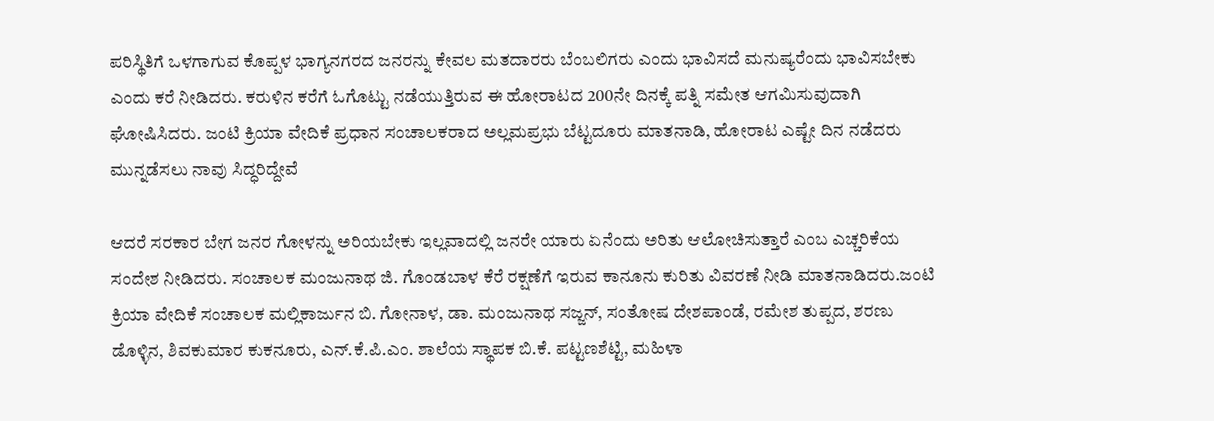ಪರಿಸ್ಥಿತಿಗೆ ಒಳಗಾಗುವ ಕೊಪ್ಪಳ ಭಾಗ್ಯನಗರದ ಜನರನ್ನು ಕೇವಲ ಮತದಾರರು ಬೆಂಬಲಿಗರು ಎಂದು ಭಾವಿಸದೆ ಮನುಷ್ಯರೆಂದು ಭಾವಿಸಬೇಕು ಎಂದು ಕರೆ ನೀಡಿದರು. ಕರುಳಿನ ಕರೆಗೆ ಓಗೊಟ್ಟು ನಡೆಯುತ್ತಿರುವ ಈ ಹೋರಾಟದ 200ನೇ ದಿನಕ್ಕೆ ಪತ್ನಿ ಸಮೇತ ಆಗಮಿಸುವುದಾಗಿ ಘೋಷಿಸಿದರು. ಜಂಟಿ ಕ್ರಿಯಾ ವೇದಿಕೆ ಪ್ರಧಾನ ಸಂಚಾಲಕರಾದ ಅಲ್ಲಮಪ್ರಭು ಬೆಟ್ಟದೂರು ಮಾತನಾಡಿ, ಹೋರಾಟ ಎಷ್ಟೇ ದಿನ ನಡೆದರು ಮುನ್ನಡೆಸಲು ನಾವು ಸಿದ್ಧರಿದ್ದೇವೆ

ಆದರೆ ಸರಕಾರ ಬೇಗ ಜನರ ಗೋಳನ್ನು ಅರಿಯಬೇಕು ಇಲ್ಲವಾದಲ್ಲಿ ಜನರೇ ಯಾರು ಏನೆಂದು ಅರಿತು ಆಲೋಚಿಸುತ್ತಾರೆ ಎಂಬ ಎಚ್ಚರಿಕೆಯ ಸಂದೇಶ ನೀಡಿದರು. ಸಂಚಾಲಕ ಮಂಜುನಾಥ ಜಿ. ಗೊಂಡಬಾಳ ಕೆರೆ ರಕ್ಷಣೆಗೆ ಇರುವ ಕಾನೂನು ಕುರಿತು ವಿವರಣೆ ನೀಡಿ ಮಾತನಾಡಿದರು.ಜಂಟಿ ಕ್ರಿಯಾ ವೇದಿಕೆ ಸಂಚಾಲಕ ಮಲ್ಲಿಕಾರ್ಜುನ ಬಿ. ಗೋನಾಳ, ಡಾ. ಮಂಜುನಾಥ ಸಜ್ಜನ್, ಸಂತೋಷ ದೇಶಪಾಂಡೆ, ರಮೇಶ ತುಪ್ಪದ, ಶರಣು ಡೊಳ್ಳಿನ, ಶಿವಕುಮಾರ ಕುಕನೂರು, ಎನ್‌.ಕೆ.ಪಿ.ಎಂ. ಶಾಲೆಯ ಸ್ಥಾಪಕ ಬಿ.ಕೆ. ಪಟ್ಟಣಶೆಟ್ಟಿ, ಮಹಿಳಾ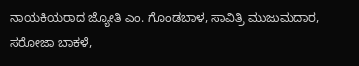ನಾಯಕಿಯರಾದ ಜ್ಯೋತಿ ಎಂ. ಗೊಂಡಬಾಳ, ಸಾವಿತ್ರಿ ಮುಜುಮದಾರ, ಸರೋಜಾ ಬಾಕಳೆ,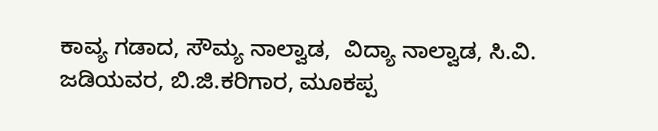ಕಾವ್ಯ ಗಡಾದ, ಸೌಮ್ಯ ನಾಲ್ವಾಡ,  ವಿದ್ಯಾ ನಾಲ್ವಾಡ, ಸಿ.ವಿ. ಜಡಿಯವರ, ಬಿ.ಜಿ.ಕರಿಗಾರ, ಮೂಕಪ್ಪ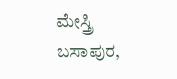ಮೇಸ್ತ್ರಿ ಬಸಾಪುರ,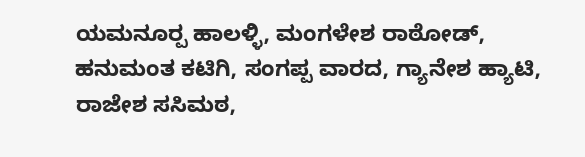ಯಮನೂರ‍್ಪ ಹಾಲಳ್ಳಿ, ಮಂಗಳೇಶ ರಾಠೋಡ್, ಹನುಮಂತ ಕಟಿಗಿ, ಸಂಗಪ್ಪ ವಾರದ, ಗ್ಯಾನೇಶ ಹ್ಯಾಟಿ, ರಾಜೇಶ ಸಸಿಮಠ,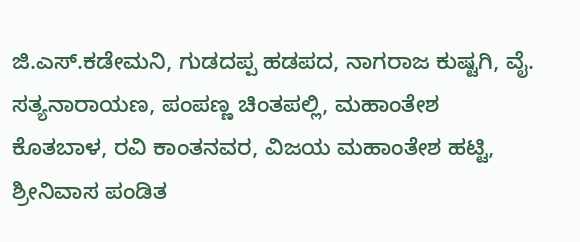ಜಿ.ಎಸ್‌.ಕಡೇಮನಿ, ಗುಡದಪ್ಪ ಹಡಪದ, ನಾಗರಾಜ ಕುಷ್ಟಗಿ, ವೈ. ಸತ್ಯನಾರಾಯಣ, ಪಂಪಣ್ಣ ಚಿಂತಪಲ್ಲಿ, ಮಹಾಂತೇಶ ಕೊತಬಾಳ, ರವಿ ಕಾಂತನವರ, ವಿಜಯ ಮಹಾಂತೇಶ ಹಟ್ಟಿ, ಶ್ರೀನಿವಾಸ ಪಂಡಿತ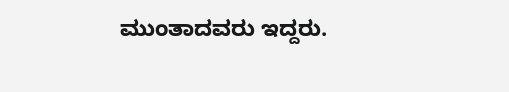ಮುಂತಾದವರು ಇದ್ದರು.